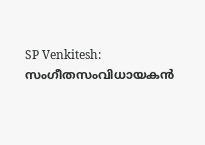SP Venkitesh: സംഗീതസംവിധായകൻ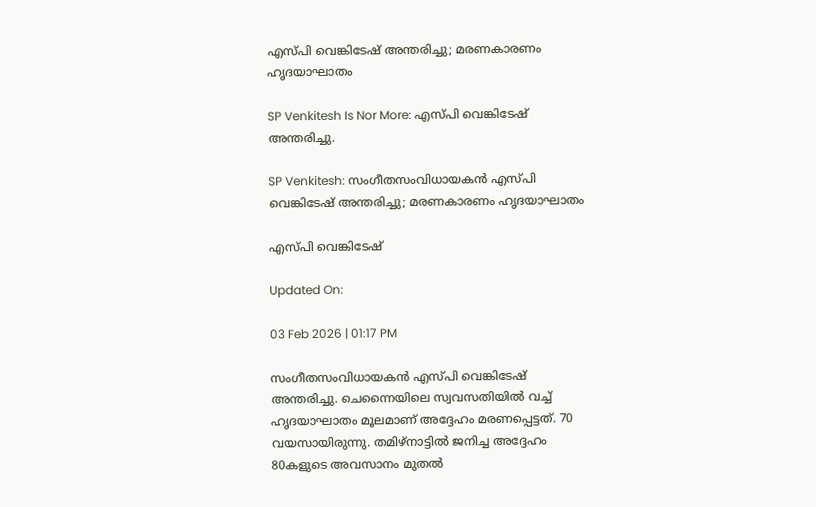എസ്പി വെങ്കിടേഷ് അന്തരിച്ചു; മരണകാരണം ഹൃദയാഘാതം

SP Venkitesh Is Nor More: എസ്പി വെങ്കിടേഷ് അന്തരിച്ചു.

SP Venkitesh: സംഗീതസംവിധായകൻ എസ്പി വെങ്കിടേഷ് അന്തരിച്ചു; മരണകാരണം ഹൃദയാഘാതം

എസ്പി വെങ്കിടേഷ്

Updated On:

03 Feb 2026 | 01:17 PM

സംഗീതസംവിധായകൻ എസ്പി വെങ്കിടേഷ് അന്തരിച്ചു. ചെന്നൈയിലെ സ്വവസതിയിൽ വച്ച് ഹൃദയാഘാതം മൂലമാണ് അദ്ദേഹം മരണപ്പെട്ടത്. 70 വയസായിരുന്നു. തമിഴ്നാട്ടിൽ ജനിച്ച അദ്ദേഹം 80കളുടെ അവസാനം മുതൽ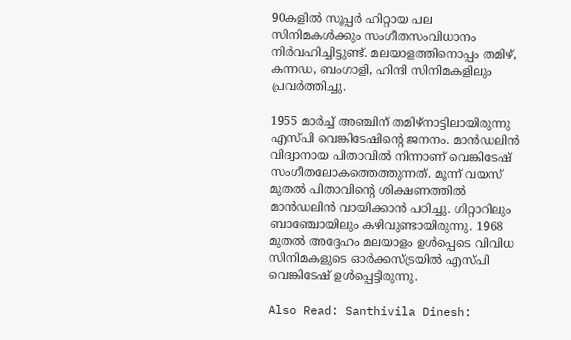90കളിൽ സൂപ്പർ ഹിറ്റായ പല സിനിമകൾക്കും സംഗീതസംവിധാനം നിർവഹിച്ചിട്ടുണ്ട്. മലയാളത്തിനൊപ്പം തമിഴ്, കന്നഡ, ബംഗാളി, ഹിന്ദി സിനിമകളിലും പ്രവർത്തിച്ചു.

1955 മാർച്ച് അഞ്ചിന് തമിഴ്നാട്ടിലായിരുന്നു എസ്പി വെങ്കിടേഷിൻ്റെ ജനനം. മാൻഡലിൻ വിദ്വാനായ പിതാവിൽ നിന്നാണ് വെങ്കിടേഷ് സംഗീതലോകത്തെത്തുന്നത്. മൂന്ന് വയസ് മുതൽ പിതാവിൻ്റെ ശിക്ഷണത്തിൽ മാൻഡലിൻ വായിക്കാൻ പഠിച്ചു. ഗിറ്റാറിലും ബാഞ്ചോയിലും കഴിവുണ്ടായിരുന്നു. 1968 മുതൽ അദ്ദേഹം മലയാളം ഉൾപ്പെടെ വിവിധ സിനിമകളുടെ ഓർക്കസ്ട്രയിൽ എസ്പി വെങ്കിടേഷ് ഉൾപ്പെട്ടിരുന്നു.

Also Read: Santhivila Dinesh: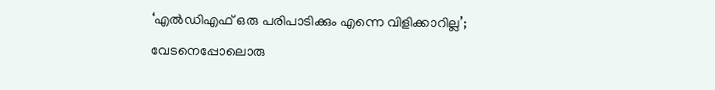‘എൽഡിഎഫ് ഒരു പരിപാടിക്കും എന്നെ വിളിക്കാറില്ല’; വേടനെപ്പോലൊരു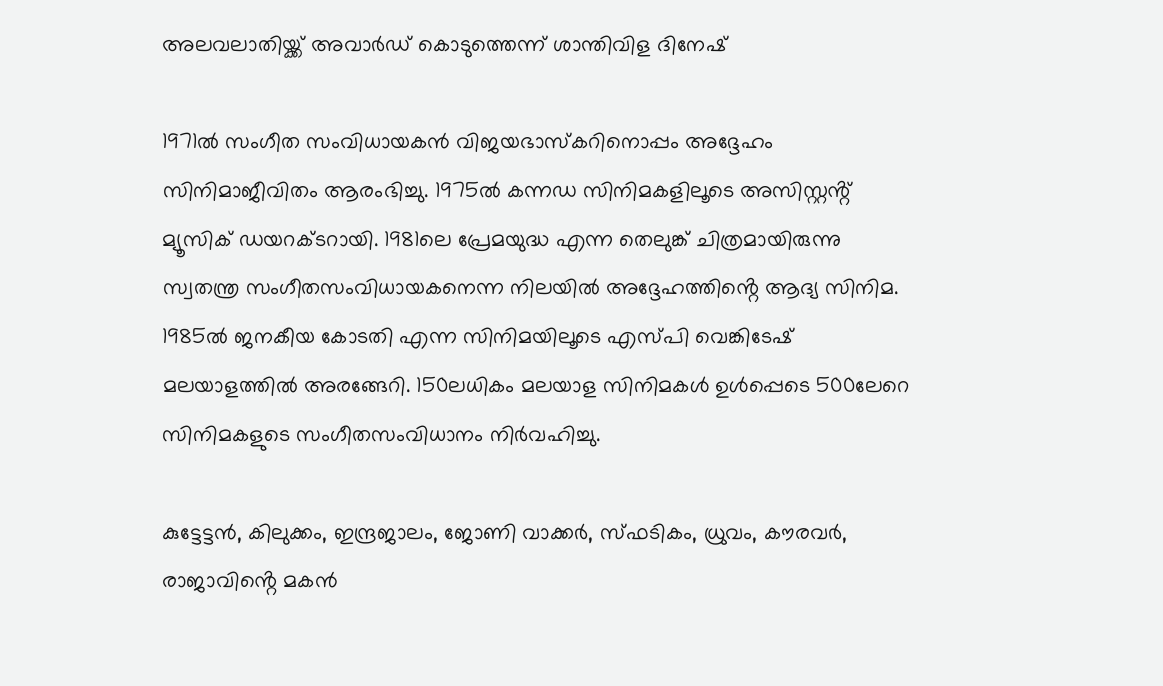അലവലാതിയ്ക്ക് അവാർഡ് കൊടുത്തെന്ന് ശാന്തിവിള ദിനേഷ്

1971ൽ സംഗീത സംവിധായകൻ വിജയഭാസ്‌കറിനൊപ്പം അദ്ദേഹം സിനിമാജീവിതം ആരംഭിച്ചു. 1975ൽ കന്നഡ സിനിമകളിലൂടെ അസിസ്റ്റൻ്റ് മ്യൂസിക് ഡയറക്ടറായി. 1981ലെ പ്രേമയുദ്ധ എന്ന തെലുങ്ക് ചിത്രമായിരുന്നു സ്വതന്ത്ര സംഗീതസംവിധായകനെന്ന നിലയിൽ അദ്ദേഹത്തിൻ്റെ ആദ്യ സിനിമ. 1985ൽ ജനകീയ കോടതി എന്ന സിനിമയിലൂടെ എസ്പി വെങ്കിടേഷ് മലയാളത്തിൽ അരങ്ങേറി. 150ലധികം മലയാള സിനിമകൾ ഉൾപ്പെടെ 500ലേറെ സിനിമകളുടെ സംഗീതസംവിധാനം നിർവഹിച്ചു.

കുട്ടേട്ടൻ, കിലുക്കം, ഇന്ദ്രജാലം, ജോണി വാക്കർ, സ്ഫടികം, ധ്രുവം, കൗരവർ, രാജാവിൻ്റെ മകൻ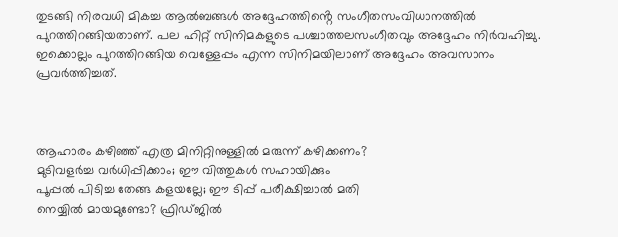തുടങ്ങി നിരവധി മികച്ച ആൽബങ്ങൾ അദ്ദേഹത്തിൻ്റെ സംഗീതസംവിധാനത്തിൽ പുറത്തിറങ്ങിയതാണ്. പല ഹിറ്റ് സിനിമകളുടെ പശ്ചാത്തലസംഗീതവും അദ്ദേഹം നിർവഹിച്ചു. ഇക്കൊല്ലം പുറത്തിറങ്ങിയ വെള്ളേപ്പം എന്ന സിനിമയിലാണ് അദ്ദേഹം അവസാനം പ്രവർത്തിച്ചത്.



ആഹാരം കഴിഞ്ഞ് എത്ര മിനിറ്റിനുള്ളില്‍ മരുന്ന്‌ കഴിക്കണം?
മുടിവളർച്ച വർധിപ്പിക്കാം; ഈ വിത്തുകൾ സഹായിക്കും
പൂപ്പല്‍ പിടിച്ച തേങ്ങ കളയല്ലേ; ഈ ടിപ്പ് പരീക്ഷിച്ചാല്‍ മതി
നെയ്യിൽ മായമുണ്ടോ? ഫ്രിഡ്ജിൽ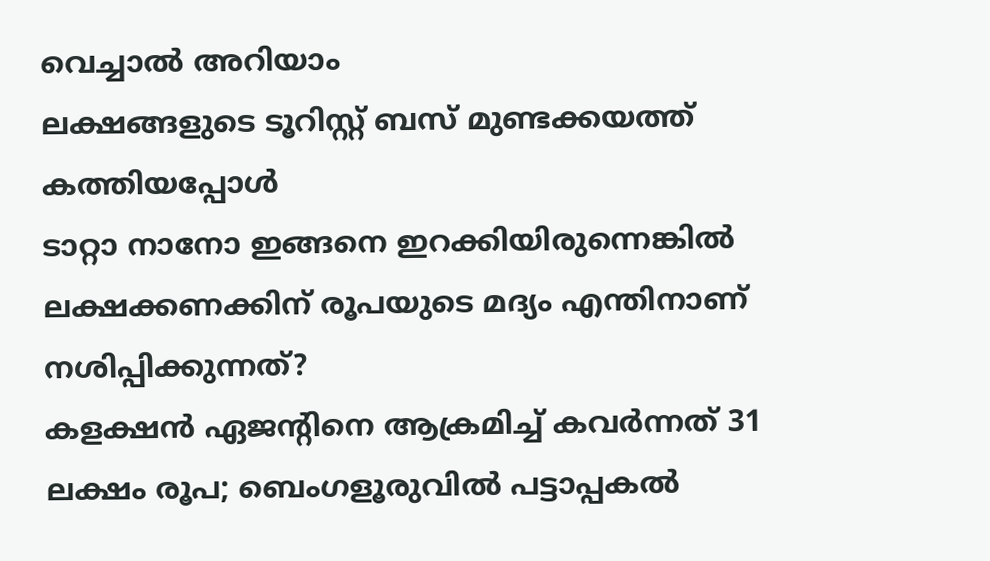വെച്ചാൽ അറിയാം
ലക്ഷങ്ങളുടെ ടൂറിസ്റ്റ് ബസ് മുണ്ടക്കയത്ത് കത്തിയപ്പോൾ
ടാറ്റാ നാനോ ഇങ്ങനെ ഇറക്കിയിരുന്നെങ്കിൽ
ലക്ഷക്കണക്കിന് രൂപയുടെ മദ്യം എന്തിനാണ് നശിപ്പിക്കുന്നത്?
കളക്ഷന്‍ ഏജന്റിനെ ആക്രമിച്ച് കവര്‍ന്നത് 31 ലക്ഷം രൂപ; ബെംഗളൂരുവില്‍ പട്ടാപ്പകല്‍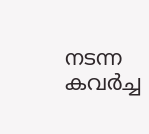നടന്ന കവര്‍ച്ച